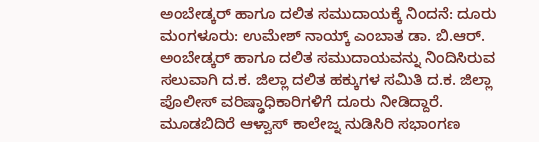ಅಂಬೇಡ್ಕರ್ ಹಾಗೂ ದಲಿತ ಸಮುದಾಯಕ್ಕೆ ನಿಂದನೆ: ದೂರು
ಮಂಗಳೂರು: ಉಮೇಶ್ ನಾಯ್ಕ್ ಎಂಬಾತ ಡಾ. ಬಿ.ಆರ್. ಅಂಬೇಡ್ಕರ್ ಹಾಗೂ ದಲಿತ ಸಮುದಾಯವನ್ನು ನಿಂದಿಸಿರುವ ಸಲುವಾಗಿ ದ.ಕ. ಜಿಲ್ಲಾ ದಲಿತ ಹಕ್ಕುಗಳ ಸಮಿತಿ ದ.ಕ. ಜಿಲ್ಲಾ ಪೊಲೀಸ್ ವರಿಷ್ಢಾಧಿಕಾರಿಗಳಿಗೆ ದೂರು ನೀಡಿದ್ದಾರೆ.
ಮೂಡಬಿದಿರೆ ಆಳ್ವಾಸ್ ಕಾಲೇಜ್ನ ನುಡಿಸಿರಿ ಸಭಾಂಗಣ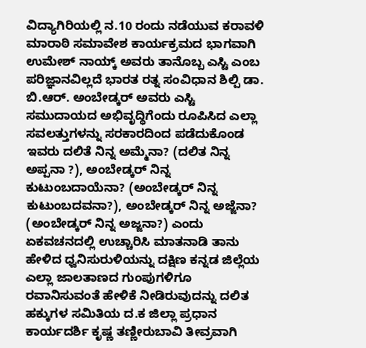ವಿದ್ಯಾಗಿರಿಯಲ್ಲಿ ನ.10 ರಂದು ನಡೆಯುವ ಕರಾವಳಿ ಮಾರಾಠಿ ಸಮಾವೇಶ ಕಾರ್ಯಕ್ರಮದ ಭಾಗವಾಗಿ ಉಮೇಶ್ ನಾಯ್ಕ್ ಅವರು ತಾನೊಬ್ಬ ಎಸ್ಟಿ ಎಂಬ ಪರಿಜ್ಞಾನವಿಲ್ಲದೆ ಭಾರತ ರತ್ನ ಸಂವಿಧಾನ ಶಿಲ್ಪಿ ಡಾ. ಬಿ.ಆರ್. ಅಂಬೇಡ್ಕರ್ ಅವರು ಎಸ್ಟಿ ಸಮುದಾಯದ ಅಭಿವೃದ್ಧಿಗೆಂದು ರೂಪಿಸಿದ ಎಲ್ಲಾ ಸವಲತ್ತುಗಳನ್ನು ಸರಕಾರದಿಂದ ಪಡೆದುಕೊಂಡ ಇವರು ದಲಿತೆ ನಿನ್ನ ಅಮ್ಮೆನಾ? (ದಲಿತ ನಿನ್ನ ಅಪ್ಪನಾ ?), ಅಂಬೇಡ್ಕರ್ ನಿನ್ನ ಕುಟುಂಬದಾಯೆನಾ? (ಅಂಬೇಡ್ಕರ್ ನಿನ್ನ ಕುಟುಂಬದವನಾ?), ಅಂಬೇಡ್ಕರ್ ನಿನ್ನ ಅಜ್ಜೆನಾ? (ಅಂಬೇಡ್ಕರ್ ನಿನ್ನ ಅಜ್ಜನಾ?) ಎಂದು ಏಕವಚನದಲ್ಲಿ ಉಚ್ಚಾರಿಸಿ ಮಾತನಾಡಿ ತಾನು ಹೇಳಿದ ಧ್ವನಿಸುರುಳಿಯನ್ನು ದಕ್ಷಿಣ ಕನ್ನಡ ಜಿಲ್ಲೆಯ ಎಲ್ಲಾ ಜಾಲತಾಣದ ಗುಂಪುಗಳಿಗೂ ರವಾನಿಸುವಂತೆ ಹೇಳಿಕೆ ನೀಡಿರುವುದನ್ನು ದಲಿತ ಹಕ್ಕುಗಳ ಸಮಿತಿಯ ದ.ಕ ಜಿಲ್ಲಾ ಪ್ರಧಾನ ಕಾರ್ಯದರ್ಶಿ ಕೃಷ್ಣ ತಣ್ಣೀರುಬಾವಿ ತೀವ್ರವಾಗಿ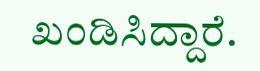ಖಂಡಿಸಿದ್ದಾರೆ.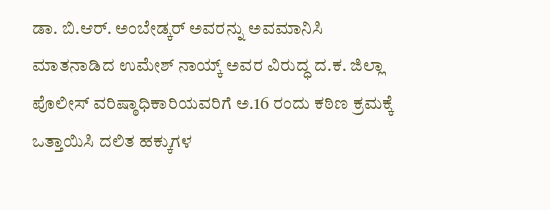ಡಾ. ಬಿ.ಆರ್. ಅಂಬೇಡ್ಕರ್ ಅವರನ್ನು ಅವಮಾನಿಸಿ ಮಾತನಾಡಿದ ಉಮೇಶ್ ನಾಯ್ಕ್ ಅವರ ವಿರುದ್ಧ ದ.ಕ. ಜಿಲ್ಲಾ ಪೊಲೀಸ್ ವರಿಷ್ಠಾಧಿಕಾರಿಯವರಿಗೆ ಅ.16 ರಂದು ಕಠಿಣ ಕ್ರಮಕ್ಕೆ ಒತ್ತಾಯಿಸಿ ದಲಿತ ಹಕ್ಕುಗಳ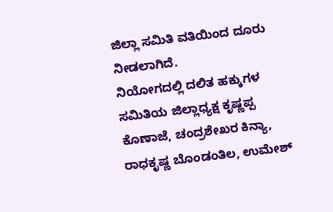ಜಿಲ್ಲಾ ಸಮಿತಿ ವತಿಯಿಂದ ದೂರು ನೀಡಲಾಗಿದೆ.
ನಿಯೋಗದಲ್ಲಿ ದಲಿತ ಹಕ್ಕುಗಳ ಸಮಿತಿಯ ಜಿಲ್ಲಾಧ್ಯಕ್ಷ ಕೃಷ್ಣಪ್ಪ ಕೊಣಾಜೆ, ಚಂದ್ರಶೇಖರ ಕಿನ್ಯಾ, ರಾಧಕೃಷ್ಣ ಬೊಂಡಂತಿಲ, ಉಮೇಶ್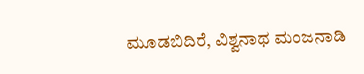ಮೂಡಬಿದಿರೆ, ವಿಶ್ವನಾಥ ಮಂಜನಾಡಿ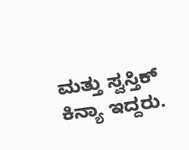ಮತ್ತು ಸ್ವಸ್ತಿಕ್ ಕಿನ್ಯಾ ಇದ್ದರು.